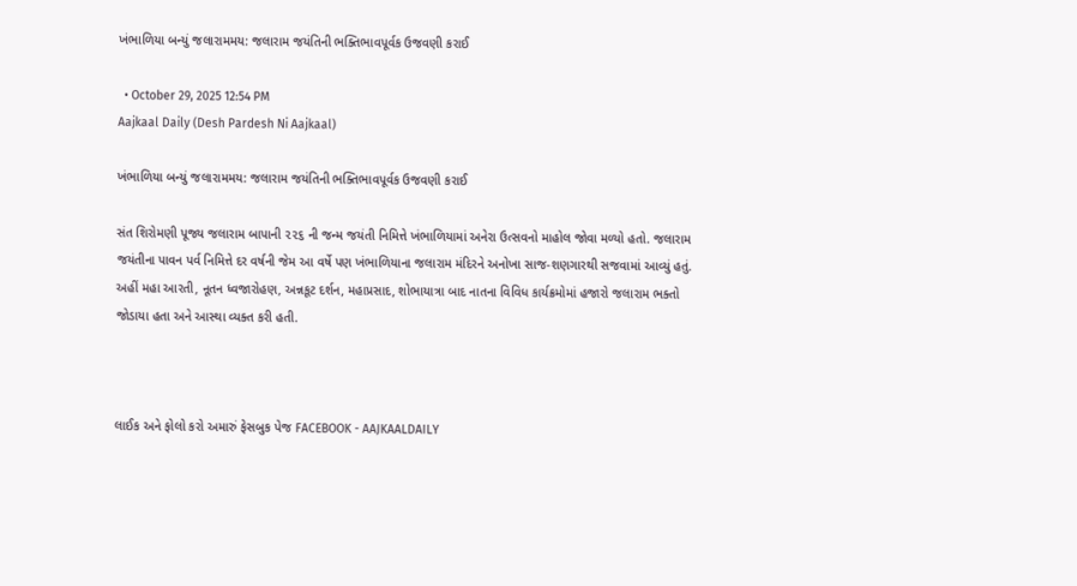ખંભાળિયા બન્યું જલારામમય: જલારામ જયંતિની ભક્તિભાવપૂર્વક ઉજવણી કરાઈ

  • October 29, 2025 12:54 PM
Aajkaal Daily (Desh Pardesh Ni Aajkaal)

ખંભાળિયા બન્યું જલારામમય: જલારામ જયંતિની ભક્તિભાવપૂર્વક ઉજવણી કરાઈ

સંત શિરોમણી પૂજ્ય જલારામ બાપાની ૨૨૬ ની જન્મ જયંતી નિમિત્તે ખંભાળિયામાં અનેરા ઉત્સવનો માહોલ જોવા મળ્યો હતો. જલારામ જયંતીના પાવન પર્વ નિમિત્તે દર વર્ષની જેમ આ વર્ષે પણ ખંભાળિયાના જલારામ મંદિરને અનોખા સાજ-શણગારથી સજવામાં આવ્યું હતું. અહીં મહા આરતી, નૂતન ધ્વજારોહણ, અન્નકૂટ દર્શન, મહાપ્રસાદ, શોભાયાત્રા બાદ નાતના વિવિધ કાર્યક્રમોમાં હજારો જલારામ ભક્તો જોડાયા હતા અને આસ્થા વ્યક્ત કરી હતી.



લાઈક અને ફોલો કરો અમારું ફેસબુક પેજ FACEBOOK - AAJKAALDAILY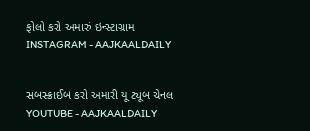ફોલો કરો અમારું ઇન્સ્ટાગ્રામ INSTAGRAM - AAJKAALDAILY


સબસ્ક્રાઈબ કરો અમારી યૂ ટ્યૂબ ચેનલ YOUTUBE - AAJKAALDAILY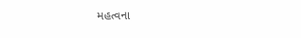મહત્વના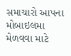સમાચારો આપના મોબાઇલમા મેળવવા માટે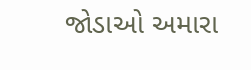જોડાઓ અમારા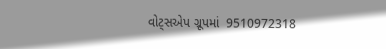વોટ્સએપ ગ્રૂપમાં  9510972318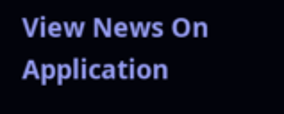View News On Application